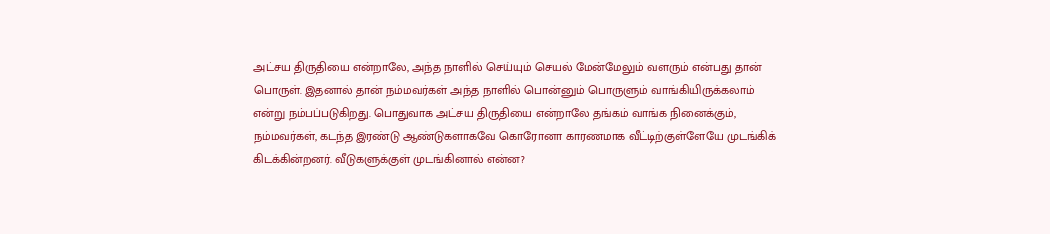அட்சய திருதியை என்றாலே, அந்த நாளில் செய்யும் செயல் மேன்மேலும் வளரும் என்பது தான் பொருள். இதனால் தான் நம்மவர்கள் அந்த நாளில் பொன்னும் பொருளும் வாங்கியிருக்கலாம் என்று நம்பப்படுகிறது. பொதுவாக அட்சய திருதியை என்றாலே தங்கம் வாங்க நினைக்கும், நம்மவர்கள், கடந்த இரண்டு ஆண்டுகளாகவே கொரோனா காரணமாக வீட்டிற்குள்ளேயே முடங்கிக் கிடக்கின்றனர். வீடுகளுக்குள் முடங்கினால் என்ன?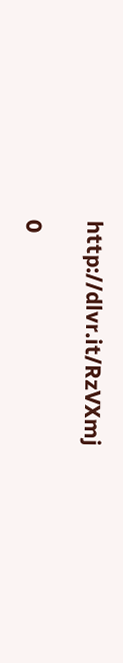http://dlvr.it/RzVXmj

0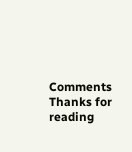Comments
Thanks for reading